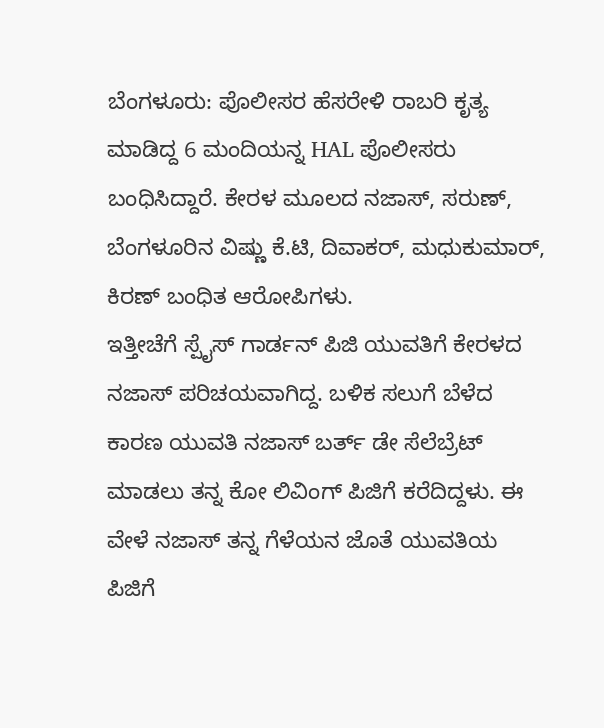ಬೆಂಗಳೂರು: ಪೊಲೀಸರ ಹೆಸರೇಳಿ ರಾಬರಿ ಕೃತ್ಯ ಮಾಡಿದ್ದ 6 ಮಂದಿಯನ್ನ HAL ಪೊಲೀಸರು ಬಂಧಿಸಿದ್ದಾರೆ. ಕೇರಳ ಮೂಲದ ನಜಾಸ್, ಸರುಣ್, ಬೆಂಗಳೂರಿನ ವಿಷ್ಣು ಕೆ.ಟಿ, ದಿವಾಕರ್, ಮಧುಕುಮಾರ್, ಕಿರಣ್ ಬಂಧಿತ ಆರೋಪಿಗಳು.
ಇತ್ತೀಚೆಗೆ ಸ್ಪೈಸ್ ಗಾರ್ಡನ್ ಪಿಜಿ ಯುವತಿಗೆ ಕೇರಳದ ನಜಾಸ್ ಪರಿಚಯವಾಗಿದ್ದ. ಬಳಿಕ ಸಲುಗೆ ಬೆಳೆದ ಕಾರಣ ಯುವತಿ ನಜಾಸ್ ಬರ್ತ್ ಡೇ ಸೆಲೆಬ್ರೆಟ್ ಮಾಡಲು ತನ್ನ ಕೋ ಲಿವಿಂಗ್ ಪಿಜಿಗೆ ಕರೆದಿದ್ದಳು. ಈ ವೇಳೆ ನಜಾಸ್ ತನ್ನ ಗೆಳೆಯನ ಜೊತೆ ಯುವತಿಯ ಪಿಜಿಗೆ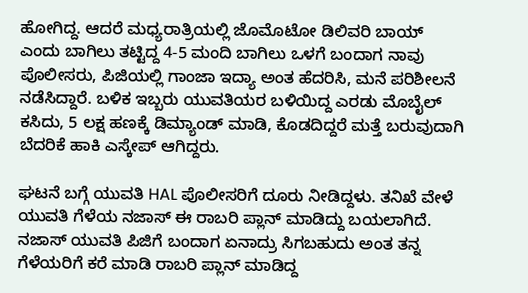ಹೋಗಿದ್ದ. ಆದರೆ ಮಧ್ಯರಾತ್ರಿಯಲ್ಲಿ ಜೊಮೊಟೋ ಡಿಲಿವರಿ ಬಾಯ್ ಎಂದು ಬಾಗಿಲು ತಟ್ಟಿದ್ದ 4-5 ಮಂದಿ ಬಾಗಿಲು ಒಳಗೆ ಬಂದಾಗ ನಾವು ಪೊಲೀಸರು, ಪಿಜಿಯಲ್ಲಿ ಗಾಂಜಾ ಇದ್ಯಾ ಅಂತ ಹೆದರಿಸಿ, ಮನೆ ಪರಿಶೀಲನೆ ನಡೆಸಿದ್ದಾರೆ. ಬಳಿಕ ಇಬ್ಬರು ಯುವತಿಯರ ಬಳಿಯಿದ್ದ ಎರಡು ಮೊಬೈಲ್ ಕಸಿದು, 5 ಲಕ್ಷ ಹಣಕ್ಕೆ ಡಿಮ್ಯಾಂಡ್ ಮಾಡಿ, ಕೊಡದಿದ್ದರೆ ಮತ್ತೆ ಬರುವುದಾಗಿ ಬೆದರಿಕೆ ಹಾಕಿ ಎಸ್ಕೇಪ್ ಆಗಿದ್ದರು.

ಘಟನೆ ಬಗ್ಗೆ ಯುವತಿ HAL ಪೊಲೀಸರಿಗೆ ದೂರು ನೀಡಿದ್ದಳು. ತನಿಖೆ ವೇಳೆ ಯುವತಿ ಗೆಳೆಯ ನಜಾಸ್ ಈ ರಾಬರಿ ಪ್ಲಾನ್ ಮಾಡಿದ್ದು ಬಯಲಾಗಿದೆ. ನಜಾಸ್ ಯುವತಿ ಪಿಜಿಗೆ ಬಂದಾಗ ಏನಾದ್ರು ಸಿಗಬಹುದು ಅಂತ ತನ್ನ ಗೆಳೆಯರಿಗೆ ಕರೆ ಮಾಡಿ ರಾಬರಿ ಪ್ಲಾನ್ ಮಾಡಿದ್ದ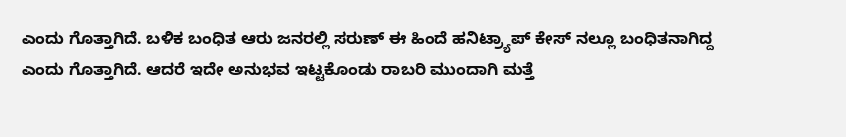ಎಂದು ಗೊತ್ತಾಗಿದೆ. ಬಳಿಕ ಬಂಧಿತ ಆರು ಜನರಲ್ಲಿ ಸರುಣ್ ಈ ಹಿಂದೆ ಹನಿಟ್ರ್ಯಾಪ್ ಕೇಸ್ ನಲ್ಲೂ ಬಂಧಿತನಾಗಿದ್ದ ಎಂದು ಗೊತ್ತಾಗಿದೆ. ಆದರೆ ಇದೇ ಅನುಭವ ಇಟ್ಟಕೊಂಡು ರಾಬರಿ ಮುಂದಾಗಿ ಮತ್ತೆ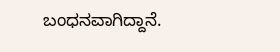ಬಂಧನವಾಗಿದ್ದಾನೆ.